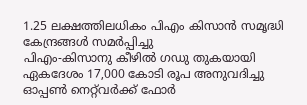1.25 ലക്ഷത്തിലധികം പിഎം കിസാൻ സമൃദ്ധി കേന്ദ്രങ്ങൾ സമർപ്പിച്ചു
പിഎം-കിസാനു കീഴിൽ ഗഡു തുകയായി ഏകദേശം 17,000 കോടി രൂപ അനുവദിച്ചു
ഓപ്പൺ നെറ്റ്‌വർക്ക് ഫോർ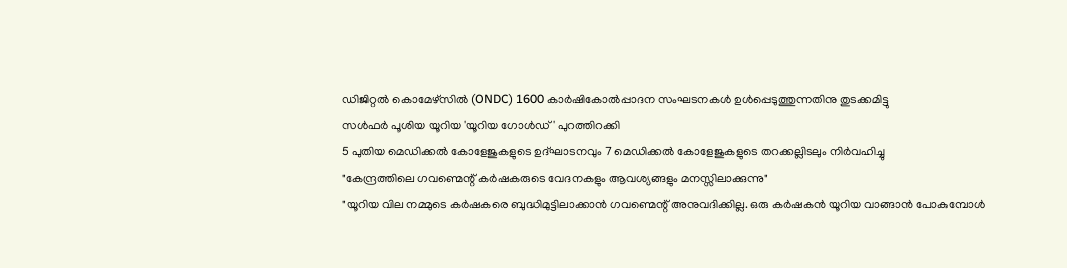ഡിജിറ്റൽ കൊമേഴ്‌സിൽ (ONDC) 1600 കാർഷികോൽപ്പാദന സംഘടനകൾ ഉൾപ്പെടുത്തുന്നതിനു തുടക്കമിട്ടു
സൾഫർ പൂശിയ യൂറിയ 'യൂറിയ ഗോൾഡ്' പുറത്തിറക്കി
5 പുതിയ മെഡിക്കൽ കോളേജുകളുടെ ഉദ്ഘാടനവും 7 മെഡിക്കൽ കോളേജുകളുടെ തറക്കല്ലിടലും നിർവഹിച്ചു
"കേന്ദ്രത്തിലെ ഗവണ്മെന്റ് കർഷകരുടെ വേദനകളും ആവശ്യങ്ങളും മനസ്സിലാക്കുന്നു"
"യൂറിയ വില നമ്മുടെ കർഷകരെ ബുദ്ധിമുട്ടിലാക്കാൻ ഗവണ്മെന്റ് അനുവദിക്കില്ല. ഒരു കർഷകൻ യൂറിയ വാങ്ങാൻ പോകുമ്പോൾ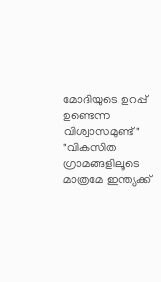മോദിയുടെ ഉറപ്പ് ഉണ്ടെന്ന വിശ്വാസമുണ്ട്"
"വികസിത ഗ്രാമങ്ങള‌ിലൂടെ മാത്രമേ ഇന്ത്യക്ക്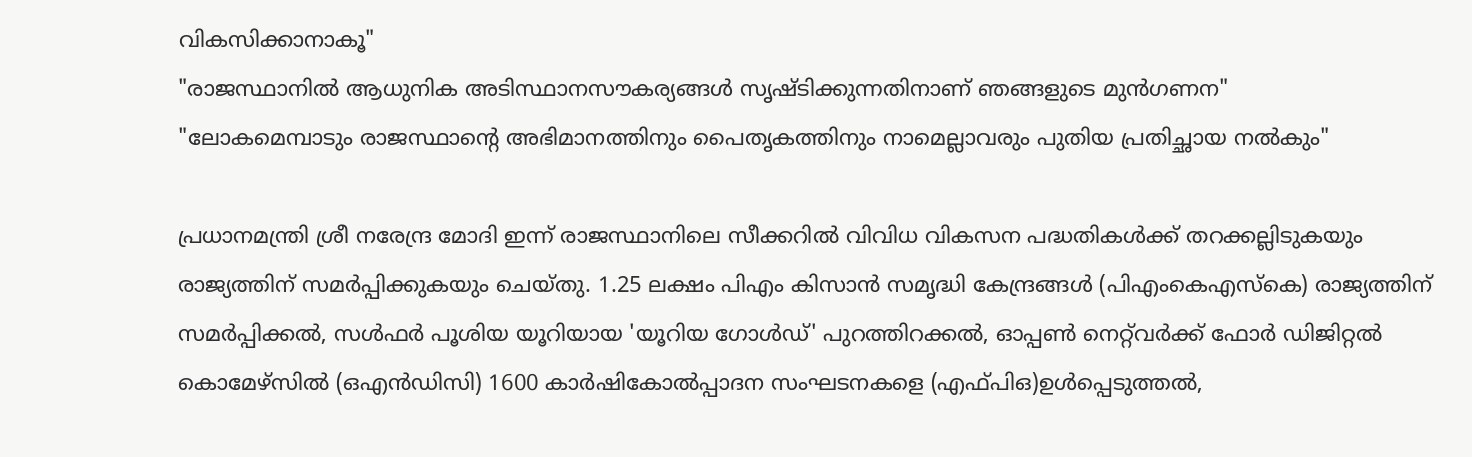വികസിക്കാനാകൂ"
"രാജസ്ഥാനിൽ ആധുനിക അടിസ്ഥാനസൗകര്യങ്ങൾ സൃഷ്ടിക്കുന്നതിനാണ് ഞങ്ങളുടെ മുൻഗണന"
"ലോകമെമ്പാടും രാജസ്ഥാന്റെ അഭിമാനത്തിനും പൈതൃകത്തിനും നാമെല്ലാവരും പുതിയ പ്രതിച്ഛായ നൽകും"

പ്രധാനമന്ത്രി ശ്രീ നരേന്ദ്ര മോദി ഇന്ന് രാജസ്ഥാനിലെ സീക്കറിൽ വിവിധ വികസന പദ്ധതികൾക്ക് തറക്കല്ലിടുകയും രാജ്യത്തിന് സമർപ്പിക്കുകയും ചെയ്തു. 1.25 ലക്ഷം പിഎം കിസാൻ സമൃദ്ധി കേന്ദ്രങ്ങൾ (പിഎംകെഎസ്‌കെ) രാജ്യത്തിന് സമർപ്പിക്കൽ, സൾഫർ പൂശിയ യൂറിയായ 'യൂറിയ ഗോൾഡ്' പുറത്തിറക്കൽ, ഓപ്പൺ നെറ്റ്‌വർക്ക് ഫോർ ഡിജിറ്റൽ കൊമേഴ്‌സിൽ (ഒഎൻഡിസി) 1600 കാർഷികോൽപ്പാദന സംഘടനകളെ (എഫ്‌പിഒ)ഉൾപ്പെടുത്തൽ,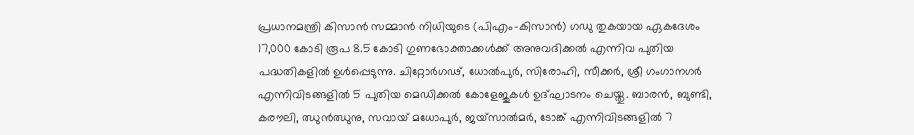പ്രധാനമന്ത്രി കിസാൻ സമ്മാൻ നിധിയുടെ (പിഎം-കിസാൻ) ഗഡു തുകയായ ഏകദേശം 17,000 കോടി രൂപ 8.5 കോടി ഗുണഭോക്താക്കൾക്ക് അനുവദിക്കൽ എന്നിവ പുതിയ പദ്ധതികളിൽ ഉൾപ്പെടുന്നു. ചിറ്റോർഗഢ്, ധോൽപുർ, സിരോഹി, സീക്കർ, ശ്രീ ഗംഗാനഗർ എന്നിവിടങ്ങളിൽ 5 പുതിയ മെഡിക്കൽ കോളേജുകൾ ഉദ്ഘാടനം ചെയ്തു. ബാരൻ, ബുണ്ടി, കരൗലി, ഝുൻഝുനു, സവായ് മധോപുർ, ജയ്‌സാൽമർ, ടോങ്ക് എന്നിവിടങ്ങളിൽ 7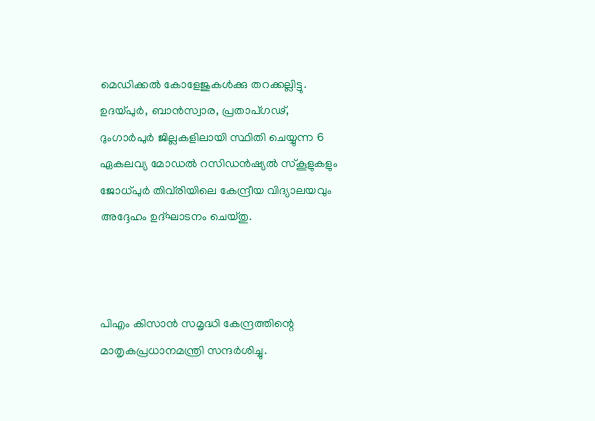മെഡിക്കൽ കോളേജുകൾക്കു തറക്കല്ലിട്ടു. ഉദയ്പുർ, ബാൻസ്വാര, പ്രതാപ്ഗഢ്, ദുംഗാർപുർ ജില്ലകളിലായി സ്ഥിതി ചെയ്യുന്ന 6 ഏകലവ്യ മോഡൽ റസിഡൻഷ്യൽ സ്കൂളുകളും ജോധ്പുർ തിവ്‌രിയിലെ കേന്ദ്രീയ വിദ്യാലയവും അദ്ദേഹം ഉദ്ഘാടനം ചെയ്തു.



പിഎം കിസാൻ സമൃദ്ധി കേന്ദ്രത്തിന്റെ മാതൃകപ്രധാനമന്ത്രി സന്ദർശിച്ചു.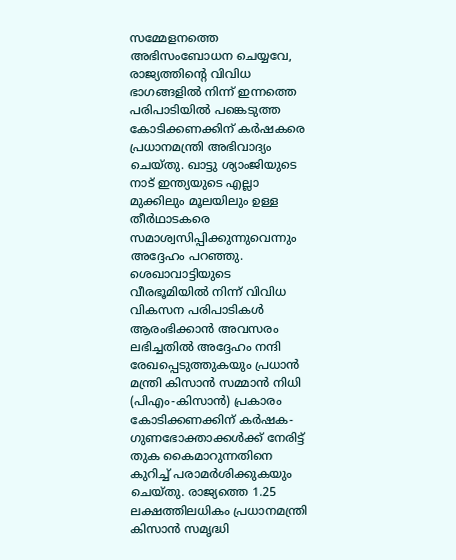സമ്മേളനത്തെ അഭിസംബോധന ചെയ്യവേ, രാജ്യത്തിന്റെ വിവിധ ഭാഗങ്ങളിൽ നിന്ന് ഇന്നത്തെ പരിപാടിയിൽ പങ്കെടുത്ത കോടിക്കണക്കിന് കർഷകരെ പ്രധാനമന്ത്രി അഭിവാദ്യം ചെയ്തു. ഖാട്ടു ശ്യാംജിയുടെ നാട് ഇന്ത്യയുടെ എല്ലാ മുക്കിലും മൂലയിലും ഉള്ള തീർഥാടകരെ സമാശ്വസിപ്പിക്കുന്നുവെന്നും അദ്ദേഹം പറഞ്ഞു. ശെഖാവാട്ടിയുടെ വീരഭൂമിയിൽ നിന്ന് വിവിധ വികസന പരിപാടികൾ ആരംഭിക്കാൻ അവസരം ലഭിച്ചതിൽ അദ്ദേഹം നന്ദി രേഖപ്പെടുത്തുകയും പ്രധാൻ മന്ത്രി കിസാൻ സമ്മാൻ നിധി (പിഎം-കിസാൻ) പ്രകാരം കോടിക്കണക്കിന് കർഷക-ഗുണഭോക്താക്കൾക്ക് നേരിട്ട് തുക കൈമാറുന്നതിനെ കുറിച്ച് പരാമർശിക്കുകയും ചെയ്തു. രാജ്യത്തെ 1.25 ലക്ഷത്തിലധികം പ്രധാനമന്ത്രി കിസാൻ സമൃദ്ധി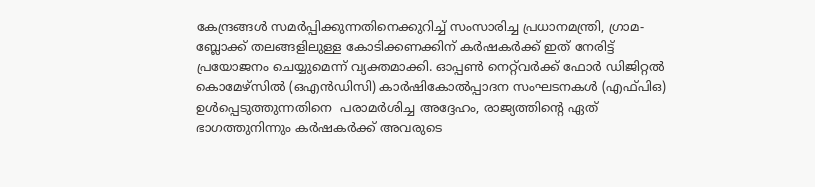കേന്ദ്രങ്ങൾ സമർപ്പിക്കുന്നതിനെക്കുറിച്ച് സംസാരിച്ച പ്രധാനമന്ത്രി, ഗ്രാമ- ബ്ലോക്ക് തലങ്ങളിലുള്ള കോടിക്കണക്കിന് കർഷകർക്ക് ഇത് നേരിട്ട് പ്രയോജനം ചെയ്യുമെന്ന് വ്യക്തമാക്കി. ഓപ്പൺ നെറ്റ്‌വർക്ക് ഫോർ ഡിജിറ്റൽ കൊമേഴ്‌സിൽ (ഒഎൻ‌ഡി‌സി) കാർഷികോൽപ്പാദന സംഘടനകൾ (എഫ്‌പി‌ഒ) ഉൾപ്പെടുത്തുന്നതിനെ  പരാമർശിച്ച അദ്ദേഹം, രാജ്യത്തിന്റെ ഏത് ഭാഗത്തുനിന്നും കർഷകർക്ക് അവരുടെ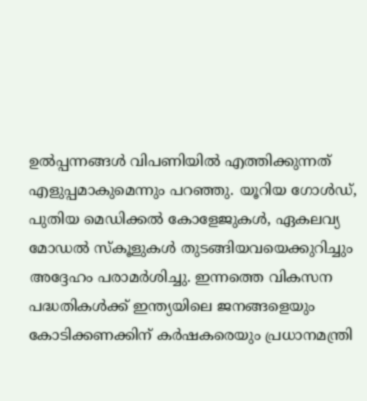ഉൽപ്പന്നങ്ങൾ വിപണിയിൽ എത്തിക്കുന്നത് എളുപ്പമാകുമെന്നും പറഞ്ഞു. യൂറിയ ഗോൾഡ്, പുതിയ മെഡിക്കൽ കോളേജുകൾ, ഏകലവ്യ മോഡൽ സ്കൂളുകൾ തുടങ്ങിയവയെക്കുറിച്ചും അദ്ദേഹം പരാമർശിച്ചു. ഇന്നത്തെ വികസന പദ്ധതികൾക്ക് ഇന്ത്യയിലെ ജനങ്ങളെയും കോടിക്കണക്കിന് കർഷകരെയും പ്രധാനമന്ത്രി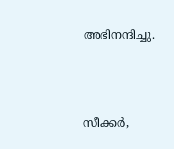അഭിനന്ദിച്ചു.



സീക്കർ,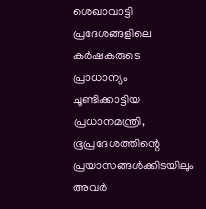ശെഖാവാട്ടി പ്രദേശങ്ങളിലെ കർഷകരുടെ പ്രാധാന്യം ചൂണ്ടിക്കാട്ടിയ പ്രധാനമന്ത്രി, ഭൂപ്രദേശത്തിന്റെ പ്രയാസങ്ങൾക്കിടയിലും അവർ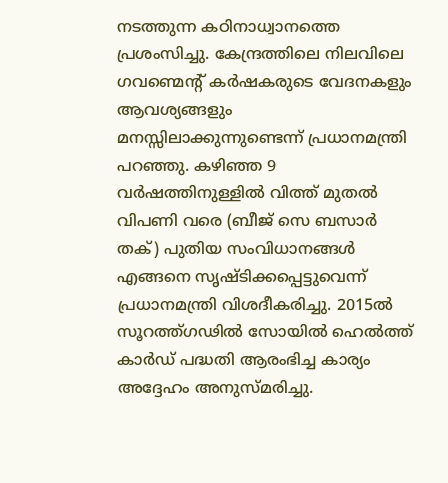നടത്തുന്ന കഠിനാധ്വാനത്തെ പ്രശംസിച്ചു. കേന്ദ്രത്തിലെ നിലവിലെ ഗവണ്മെന്റ് കർഷകരുടെ വേദനകളും ആവശ്യങ്ങളും മനസ്സിലാക്കുന്നുണ്ടെന്ന് പ്രധാനമന്ത്രി പറഞ്ഞു. കഴിഞ്ഞ 9 വർഷത്തിനുള്ളിൽ വിത്ത് മുതൽ വിപണി വരെ (ബീജ് സെ ബസാർ തക്) പുതിയ സംവിധാനങ്ങൾ എങ്ങനെ സൃഷ്ടിക്കപ്പെട്ടുവെന്ന് പ്രധാനമന്ത്രി വിശദീകരിച്ചു. 2015ൽ സൂറത്ത്ഗഢിൽ സോയിൽ ഹെൽത്ത് കാർഡ് പദ്ധതി ആരംഭിച്ച കാര്യം അദ്ദേഹം അനുസ്മരിച്ചു.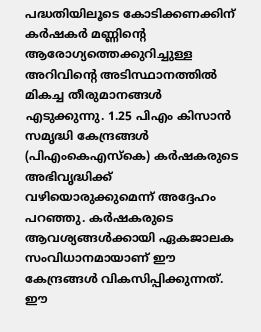പദ്ധതിയിലൂടെ കോടിക്കണക്കിന് കർഷകർ മണ്ണിന്റെ ആരോഗ്യത്തെക്കുറിച്ചുള്ള അറിവിന്റെ അടിസ്ഥാനത്തിൽ മികച്ച തീരുമാനങ്ങൾ എടുക്കുന്നു. 1.25 പിഎം കിസാൻ സമൃദ്ധി കേന്ദ്രങ്ങൾ (പിഎംകെഎസ്‌കെ) കർഷകരുടെ അഭിവൃദ്ധിക്ക് വഴിയൊരുക്കുമെന്ന് അദ്ദേഹം പറഞ്ഞു. കർഷകരുടെ ആവശ്യങ്ങൾക്കായി ഏകജാലക സംവിധാനമായാണ് ഈ കേന്ദ്രങ്ങൾ വികസിപ്പിക്കുന്നത്. ഈ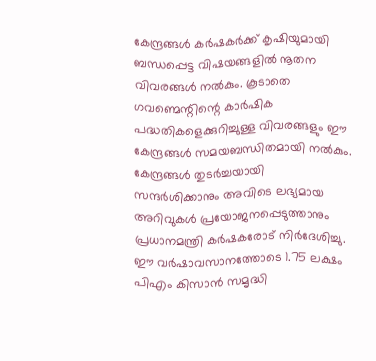കേന്ദ്രങ്ങൾ കർഷകർക്ക് കൃഷിയുമായി ബന്ധപ്പെട്ട വിഷയങ്ങളിൽ നൂതന വിവരങ്ങൾ നൽകും. കൂടാതെ ഗവണ്മെന്റിന്റെ കാർഷിക പദ്ധതികളെക്കുറിച്ചുള്ള വിവരങ്ങളും ഈ കേന്ദ്രങ്ങൾ സമയബന്ധിതമായി നൽകും. കേന്ദ്രങ്ങൾ തുടർച്ചയായി സന്ദർശിക്കാനും അവിടെ ലഭ്യമായ അറിവുകൾ പ്രയോജനപ്പെടുത്താനും പ്രധാനമന്ത്രി കർഷകരോട് നിർദേശിച്ചു. ഈ വർഷാവസാനത്തോടെ 1.75 ലക്ഷം പിഎം കിസാൻ സമൃദ്ധി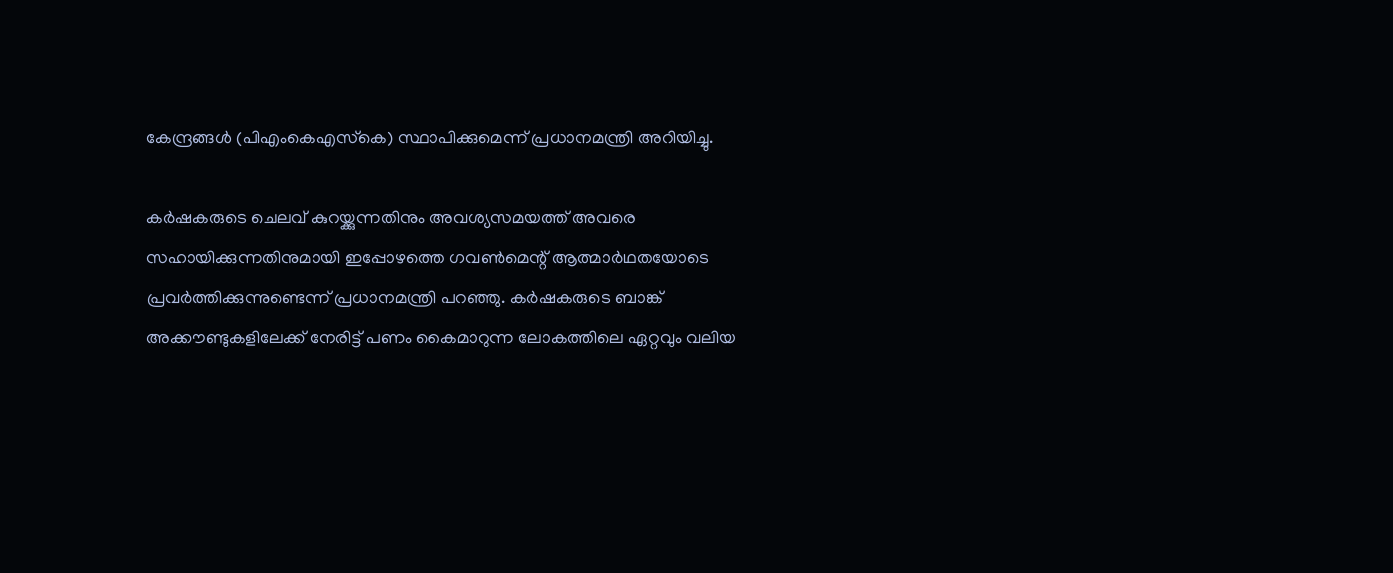കേന്ദ്രങ്ങൾ (പിഎംകെഎസ്‌കെ) സ്ഥാപിക്കുമെന്ന് പ്രധാനമന്ത്രി അറിയിച്ചു.

കർഷകരുടെ ചെലവ് കുറയ്ക്കുന്നതിനും അവശ്യസമയത്ത് അവരെ സഹായിക്കുന്നതിനുമായി ഇപ്പോഴത്തെ ഗവൺമെന്റ് ആത്മാർഥതയോടെ പ്രവർത്തിക്കുന്നുണ്ടെന്ന് പ്രധാനമന്ത്രി പറഞ്ഞു. കർഷകരുടെ ബാങ്ക് അക്കൗണ്ടുകളിലേക്ക് നേരിട്ട് പണം കൈമാറുന്ന ലോകത്തിലെ ഏറ്റവും വലിയ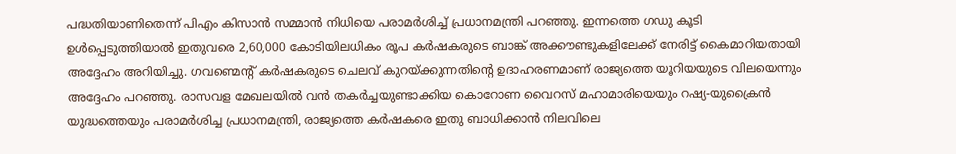പദ്ധതിയാണിതെന്ന് പിഎം കിസാൻ സമ്മാൻ നിധിയെ പരാമർശിച്ച് പ്രധാനമന്ത്രി പറഞ്ഞു. ഇന്നത്തെ ഗഡു കൂടി ഉൾപ്പെടുത്തിയാൽ ഇതുവരെ 2,60,000 കോടിയിലധികം രൂപ കർഷകരുടെ ബാങ്ക് അക്കൗണ്ടുകളിലേക്ക് നേരിട്ട് കൈമാറിയതായി അദ്ദേഹം അറിയിച്ചു. ഗവണ്മെന്റ് കർഷകരുടെ ചെലവ് കുറയ്ക്കുന്നതിന്റെ ഉദാഹരണമാണ് രാജ്യത്തെ യൂറിയയുടെ വിലയെന്നും അദ്ദേഹം പറഞ്ഞു. രാസവള മേഖലയിൽ വൻ തകർച്ചയുണ്ടാക്കിയ കൊറോണ വൈറസ് മഹാമാരിയെയും റഷ്യ-യുക്രൈൻ യുദ്ധത്തെയും പരാമർശിച്ച പ്രധാനമന്ത്രി, രാജ്യത്തെ കർഷകരെ ഇതു ബാധിക്കാൻ നിലവിലെ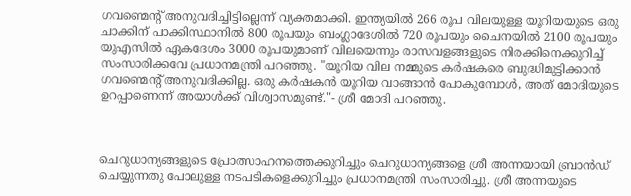ഗവണ്മെന്റ് അനുവദിച്ചിട്ടില്ലെന്ന് വ്യക്തമാക്കി. ഇന്ത്യയിൽ 266 രൂപ വിലയുള്ള യൂറിയയുടെ ഒരു ചാക്കിന് പാക്കിസ്ഥാനിൽ 800 രൂപയും ബംഗ്ലാദേശിൽ 720 രൂപയും ചൈനയിൽ 2100 രൂപയും യുഎസിൽ ഏകദേശം 3000 രൂപയുമാണ് വിലയെന്നും രാസവളങ്ങളുടെ നിരക്കിനെക്കുറിച്ച് സംസാരിക്കവേ പ്രധാനമന്ത്രി പറഞ്ഞു. "യൂറിയ വില നമ്മുടെ കർഷകരെ ബുദ്ധിമുട്ടിക്കാൻ ഗവണ്മെന്റ് അനുവദിക്കില്ല. ഒരു കർഷകൻ യൂറിയ വാങ്ങാൻ പോകുമ്പോൾ, അത് മോദിയുടെ ഉറപ്പാണെന്ന് അയാൾക്ക് വിശ്വാസമുണ്ട്."- ശ്രീ മോദി പറഞ്ഞു.



ചെറുധാന്യങ്ങളുടെ പ്രോത്സാഹനത്തെക്കുറിച്ചും ചെറുധാന്യങ്ങളെ ശ്രീ അന്നയായി ബ്രാൻഡ് ചെയ്യുന്നതു പോലുള്ള നടപടികളെക്കുറിച്ചും പ്രധാനമന്ത്രി സംസാരിച്ചു. ശ്രീ അന്നയുടെ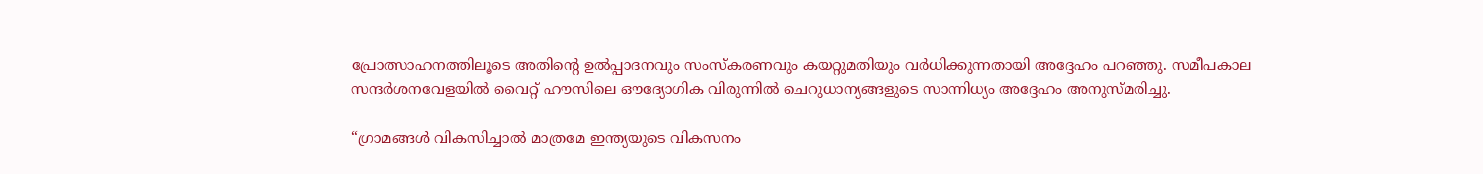പ്രോത്സാഹനത്തിലൂടെ അതിന്റെ ഉൽപ്പാദനവും സംസ്കരണവും കയറ്റുമതിയും വർധിക്കുന്നതായി അദ്ദേഹം പറഞ്ഞു. സമീപകാല സന്ദർശനവേളയിൽ വൈറ്റ് ഹൗസിലെ ഔദ്യോഗിക വിരുന്നിൽ ചെറുധാന്യങ്ങളുടെ സാന്നിധ്യം അദ്ദേഹം അനുസ്മരിച്ചു.

“ഗ്രാമങ്ങൾ വികസിച്ചാൽ മാത്രമേ ഇന്ത്യയുടെ വികസനം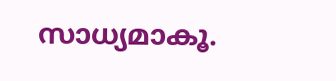സാധ്യമാകൂ.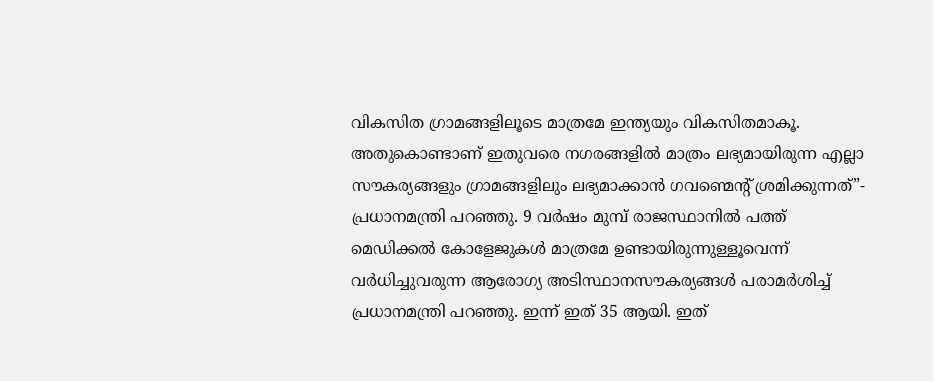വികസിത ഗ്രാമങ്ങളിലൂടെ മാത്രമേ ഇന്ത്യയും വികസിതമാകൂ. അതുകൊണ്ടാണ് ഇതുവരെ നഗരങ്ങളിൽ മാത്രം ലഭ്യമായിരുന്ന എല്ലാ സൗകര്യങ്ങളും ഗ്രാമങ്ങളിലും ലഭ്യമാക്കാൻ ഗവണ്മെന്റ് ശ്രമിക്കുന്നത്”- പ്രധാനമന്ത്രി പറഞ്ഞു. 9 വർഷം മുമ്പ് രാജസ്ഥാനിൽ പത്ത് മെഡിക്കൽ കോളേജുകൾ മാത്രമേ ഉണ്ടായിരുന്നുള്ളൂവെന്ന് വർധിച്ചുവരുന്ന ആരോഗ്യ അടിസ്ഥാനസൗകര്യങ്ങൾ പരാമർശിച്ച് പ്രധാനമന്ത്രി പറഞ്ഞു. ഇന്ന് ഇത് 35 ആയി. ഇത്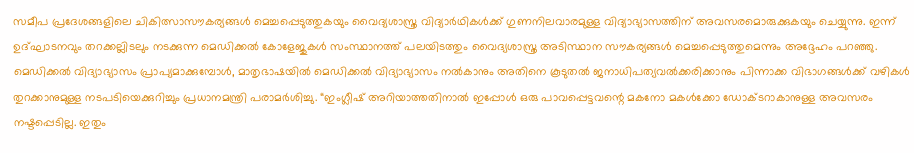സമീപ പ്രദേശങ്ങളിലെ ചികിത്സാസൗകര്യങ്ങൾ മെച്ചപ്പെടുത്തുകയും വൈദ്യശാസ്ത്ര വിദ്യാർഥികൾക്ക് ഗുണനിലവാരമുള്ള വിദ്യാഭ്യാസത്തിന് അവസരമൊരുക്കുകയും ചെയ്യുന്നു. ഇന്ന് ഉദ്ഘാടനവും തറക്കല്ലിടലും നടക്കുന്ന മെഡിക്കൽ കോളേജുകൾ സംസ്ഥാനത്ത് പലയിടത്തും വൈദ്യശാസ്ത്ര അടിസ്ഥാന സൗകര്യങ്ങൾ മെച്ചപ്പെടുത്തുമെന്നും അദ്ദേഹം പറഞ്ഞു. മെഡിക്കൽ വിദ്യാഭ്യാസം പ്രാപ്യമാക്കുമ്പോൾ, മാതൃഭാഷയിൽ മെഡിക്കൽ വിദ്യാഭ്യാസം നൽകാനും അതിനെ കൂടുതൽ ജനാധിപത്യവൽക്കരിക്കാനും പിന്നാക്ക വിഭാഗങ്ങൾക്ക് വഴികൾ തുറക്കാനുമുള്ള നടപടിയെക്കുറിച്ചും പ്രധാനമന്ത്രി പരാമർശിച്ചു. “ഇംഗ്ലീഷ് അറിയാത്തതിനാൽ ഇപ്പോൾ ഒരു പാവപ്പെട്ടവന്റെ മകനോ മകൾക്കോ ഡോക്ടറാകാനുള്ള അവസരം നഷ്ടപ്പെടില്ല. ഇതും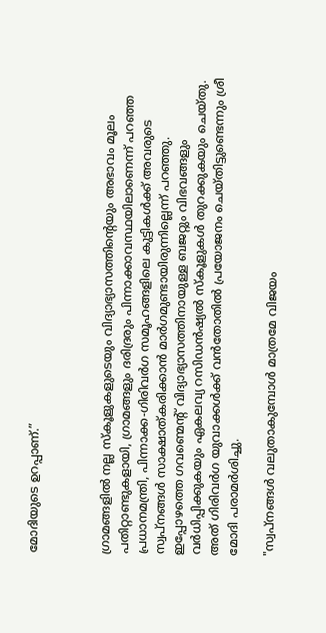മോദിയുടെ ഉറപ്പാണ്.”



ഗ്രാമങ്ങളിൽ നല്ല സ്കൂളുകളുടെയും വിദ്യാഭ്യാസത്തിന്റെയും അഭാവം മൂലം പതിറ്റാണ്ടുകളായി, ഗ്രാമങ്ങളും ദരിദ്രരും പിന്നാക്കാവസ്ഥയിലാണെന്ന് പറഞ്ഞ പ്രധാനമന്ത്രി, പിന്നാക്ക-ഗിരിവർഗ സമൂഹങ്ങളിലെ കുട്ടികൾക്ക് അവരുടെ സ്വപ്നങ്ങൾ സാക്ഷാത്കരിക്കാൻ മാർഗമുണ്ടായിരുന്നില്ലെന്ന് പറഞ്ഞു. ഇപ്പോഴത്തെ ഗവണ്മെന്റ് വിദ്യാഭ്യാസത്തിനായുള്ള ബജറ്റും വിഭവങ്ങളും വർധിപ്പിക്കുകയും ഏകലവ്യ റസിഡൻഷ്യൽ സ്കൂളുകൾ തുറക്കുകയും ചെയ്തു.  അത് ഗിര‌ിവർഗ യുവാക്കൾക്ക് വൻതോതിൽ പ്രയോജനം ചെയ്തിട്ടുണ്ടെന്നും ശ്രീ മോദി പരാമർശിച്ചു.

"സ്വപ്നങ്ങൾ വലുതാകുമ്പോൾ മാത്രമേ വിജയം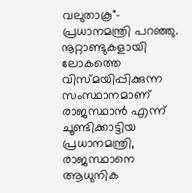വലുതാകൂ"- പ്രധാനമന്ത്രി പറഞ്ഞു. നൂറ്റാണ്ടുകളായി ലോകത്തെ വിസ്മയിപ്പിക്കുന്ന സംസ്ഥാനമാണ് രാജസ്ഥാൻ എന്ന് ചൂണ്ടിക്കാട്ടിയ പ്രധാനമന്ത്രി, രാജസ്ഥാനെ ആധുനിക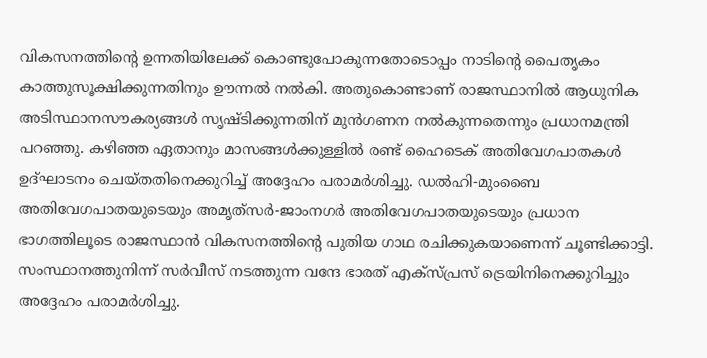വികസനത്തിന്റെ ഉന്നതിയിലേക്ക് കൊണ്ടുപോകുന്നതോടൊപ്പം നാടിന്റെ പൈതൃകം കാത്തുസൂക്ഷിക്കുന്നതിനും ഊന്നൽ നൽകി. അതുകൊണ്ടാണ് രാജസ്ഥാനിൽ ആധുനിക അടിസ്ഥാനസൗകര്യങ്ങൾ സൃഷ്ടിക്കുന്നതിന് മുൻഗണന നൽകുന്നതെന്നും പ്രധാനമന്ത്രി പറഞ്ഞു. കഴിഞ്ഞ ഏതാനും മാസങ്ങൾക്കുള്ളിൽ രണ്ട് ഹൈടെക് അതിവേഗപാതകൾ ഉദ്ഘാടനം ചെയ്തതിനെക്കുറിച്ച് അദ്ദേഹം പരാമർശിച്ചു. ഡൽഹി-മുംബൈ അതിവേഗപാതയുടെയും അമൃത്‌സർ-ജാംനഗർ അതിവേഗപാതയുടെയും പ്രധാന ഭാഗത്തിലൂടെ രാജസ്ഥാൻ വികസനത്തിന്റെ പുതിയ ഗാഥ രചിക്കുകയാണെന്ന് ചൂണ്ടിക്കാട്ടി. സംസ്ഥാനത്തുനിന്ന് സർവീസ് നടത്തുന്ന വന്ദേ ഭാരത് എക്സ്‌പ്രസ് ട്രെയിനിനെക്കുറിച്ചും അദ്ദേഹം പരാമർശിച്ചു.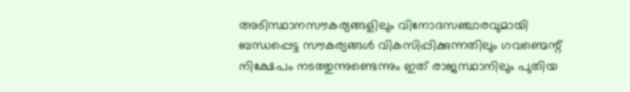അടിസ്ഥാനസൗകര്യങ്ങളിലും വിനോദസഞ്ചാരവുമായി ബന്ധപ്പെട്ട സൗകര്യങ്ങൾ വികസിപ്പിക്കുന്നതിലും ഗവണ്മെന്റ് നിക്ഷേപം നടത്തുന്നുണ്ടെന്നും ഇത് രാജസ്ഥാനിലും പുതിയ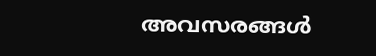അവസരങ്ങൾ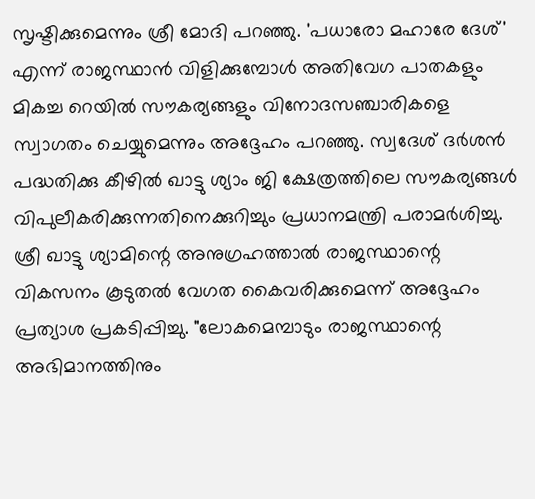സൃഷ്ടിക്കുമെന്നും ശ്രീ മോദി പറഞ്ഞു. 'പധാരോ മഹാരേ ദേശ്' എന്ന് രാജസ്ഥാൻ വിളിക്കുമ്പോൾ അതിവേഗ പാതകളും മികച്ച റെയിൽ സൗകര്യങ്ങളും വിനോദസഞ്ചാരികളെ സ്വാഗതം ചെയ്യുമെന്നും അദ്ദേഹം പറഞ്ഞു. സ്വദേശ് ദർശൻ പദ്ധതിക്കു കീഴിൽ ഖാട്ടു ശ്യാം ജി ക്ഷേത്രത്തിലെ സൗകര്യങ്ങൾ വിപുലീകരിക്കുന്നതിനെക്കുറിച്ചും പ്രധാനമന്ത്രി പരാമർശിച്ചു. ശ്രീ ഖാട്ടു ശ്യാമിന്റെ അനുഗ്രഹത്താൽ രാജസ്ഥാന്റെ വികസനം കൂടുതൽ വേഗത കൈവരിക്കുമെന്ന് അദ്ദേഹം പ്രത്യാശ പ്രകടിപ്പിച്ചു. "ലോകമെമ്പാടും രാജസ്ഥാന്റെ അഭിമാനത്തിനും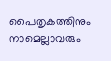പൈതൃകത്തിനും നാമെല്ലാവരും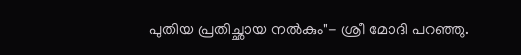പുതിയ പ്രതിച്ഛായ നൽകും"- ശ്രീ മോദി പറഞ്ഞു.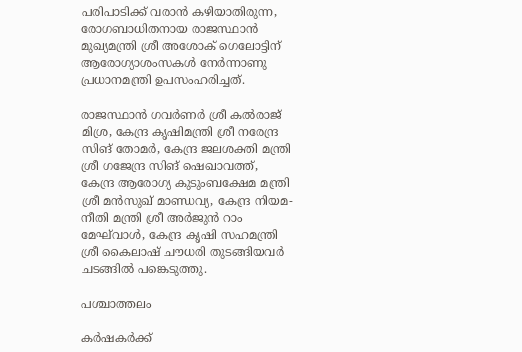പരിപാടിക്ക് വരാൻ കഴിയാതിരുന്ന, രോഗബാധിതനായ രാജസ്ഥാൻ മുഖ്യമന്ത്രി ശ്രീ അശോക് ഗെലോട്ടിന് ആരോഗ്യാശംസകൾ നേർന്നാണു പ്രധാനമന്ത്രി ഉപസംഹരിച്ചത്.

രാജസ്ഥാൻ ഗവർണർ ശ്രീ കൽരാജ് മിശ്ര, കേന്ദ്ര കൃഷിമന്ത്രി ശ്രീ നരേന്ദ്ര സിങ് തോമർ, കേന്ദ്ര ജലശക്തി മന്ത്രി ശ്രീ ഗജേന്ദ്ര സിങ് ഷെഖാവത്ത്, കേന്ദ്ര ആരോഗ്യ കുടുംബക്ഷേമ മന്ത്രി ശ്രീ മൻസുഖ് മാണ്ഡവ്യ, കേന്ദ്ര നിയമ-നീതി മന്ത്രി ശ്രീ അർജുൻ റാം മേഘ്‌വാൾ, കേന്ദ്ര കൃഷി സഹമന്ത്രി ശ്രീ കൈലാഷ് ചൗധരി തുടങ്ങിയവർ ചടങ്ങിൽ പങ്കെടുത്തു.

പശ്ചാത്തലം

കർഷകർക്ക്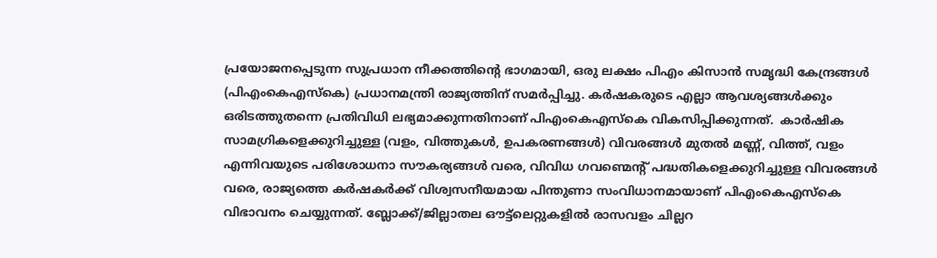പ്രയോജനപ്പെടുന്ന സുപ്രധാന നീക്കത്തിന്റെ ഭാഗമായി, ഒരു ലക്ഷം പിഎം കിസാൻ സമൃദ്ധി കേന്ദ്രങ്ങൾ (പിഎംകെഎസ്‌കെ) പ്രധാനമന്ത്രി രാജ്യത്തിന് സമർപ്പിച്ചു. കർഷകരുടെ എല്ലാ ആവശ്യങ്ങൾക്കും ഒരിടത്തുതന്നെ പ്രതിവിധി ലഭ്യമാക്കുന്നതിനാണ് പിഎംകെഎസ്‌കെ വികസിപ്പിക്കുന്നത്.  കാർഷിക സാമഗ്രികളെക്കുറിച്ചുള്ള (വളം, വിത്തുകൾ, ഉപകരണങ്ങൾ) വിവരങ്ങൾ മുതൽ മണ്ണ്, വിത്ത്, വളം എന്നിവയുടെ പരിശോധനാ സൗകര്യങ്ങൾ വരെ, വിവിധ ഗവണ്മെന്റ് പദ്ധതികളെക്കുറിച്ചുള്ള വിവരങ്ങൾ വരെ, രാജ്യത്തെ കർഷകർക്ക് വിശ്വസനീയമായ പിന്തുണാ സംവിധാനമായാണ് പിഎംകെഎസ്‌കെ വിഭാവനം ചെയ്യുന്നത്. ബ്ലോക്ക്/ജില്ലാതല ഔട്ട്‌ലെറ്റുകളിൽ രാസവളം ചില്ലറ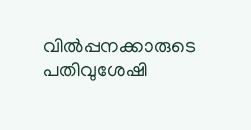വിൽപ്പനക്കാരുടെ പതിവുശേഷി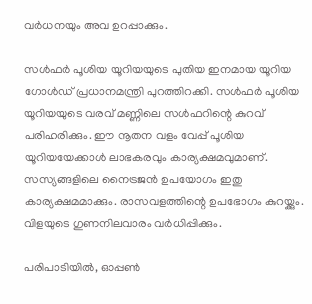വർധനയും അവ ഉറപ്പാക്കും.

സൾഫർ പൂശിയ യൂറിയയുടെ പുതിയ ഇനമായ യൂറിയ ഗോൾഡ് പ്രധാനമന്ത്രി പുറത്തിറക്കി. സൾഫർ പൂശിയ യൂറിയയുടെ വരവ് മണ്ണിലെ സൾഫറിന്റെ കുറവ് പരിഹരിക്കും. ഈ നൂതന വളം വേപ്പ് പൂശിയ യൂറിയയേക്കാൾ ലാഭകരവും കാര്യക്ഷമവുമാണ്. സസ്യങ്ങളിലെ നൈട്രജൻ ഉപയോഗം ഇതു കാര്യക്ഷമമാക്കും. രാസവളത്തിന്റെ ഉപഭോഗം കുറയ്ക്കും. വിളയുടെ ഗുണനിലവാരം വർധിപ്പിക്കും.

പരിപാടിയിൽ, ഓപ്പൺ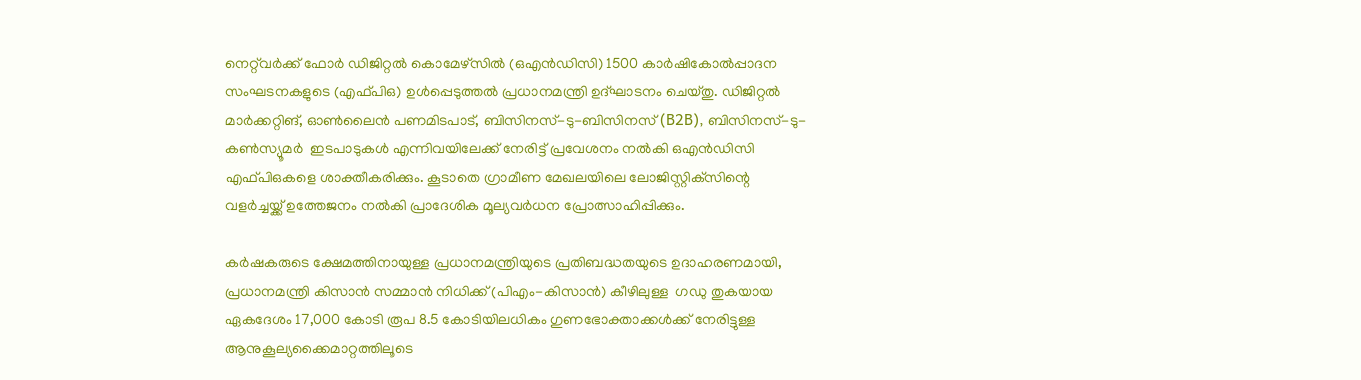നെറ്റ്‌വർക്ക് ഫോർ ഡിജിറ്റൽ കൊമേഴ്‌സിൽ (ഒഎൻഡിസി) 1500 കാർഷികോൽപ്പാദന സംഘടനകളുടെ (എഫ്‌പിഒ) ഉൾപ്പെടുത്തൽ പ്രധാനമന്ത്രി ഉദ്ഘാടനം ചെയ്തു. ഡിജിറ്റൽ മാർക്കറ്റിങ്, ഓൺലൈൻ പണമിടപാട്, ബിസിനസ്-ടു-ബിസിനസ് (B2B), ബിസിനസ്-ടു-കൺസ്യൂമർ  ഇടപാടുകൾ എന്നിവയിലേക്ക് നേരിട്ട് പ്രവേശനം നൽകി ഒഎൻഡിസി എഫ്‌പിഒകളെ ശാക്തീകരിക്കും. കൂടാതെ ഗ്രാമീണ മേഖലയിലെ ലോജിസ്റ്റിക്‌സിന്റെ വളർച്ചയ്ക്ക് ഉത്തേജനം നൽകി പ്രാദേശിക മൂല്യവർധന പ്രോത്സാഹിപ്പിക്കും.

കർഷകരുടെ ക്ഷേമത്തിനായുള്ള പ്രധാനമന്ത്രിയുടെ പ്രതിബദ്ധതയുടെ ഉദാഹരണമായി, പ്രധാനമന്ത്രി കിസാൻ സമ്മാൻ നിധിക്ക് (പിഎം-കിസാൻ) കീഴിലുള്ള  ഗഡു തുകയായ ഏകദേശം 17,000 കോടി രൂപ 8.5 കോടിയിലധികം ഗുണഭോക്താക്കൾക്ക് നേരിട്ടുള്ള ആനുകൂല്യക്കൈമാറ്റത്തിലൂടെ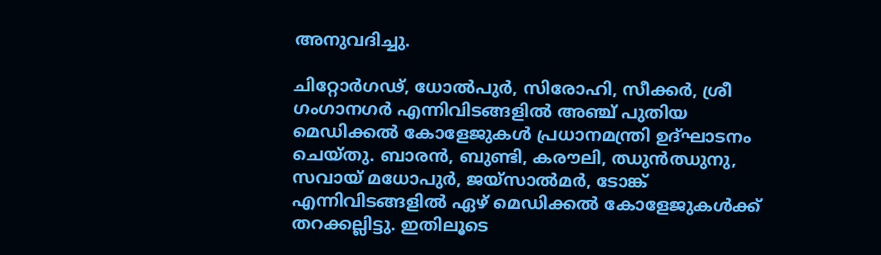അനുവദിച്ചു.

ചിറ്റോർഗഢ്, ധോൽപുർ, സിരോഹി, സീക്കർ, ശ്രീ ഗംഗാനഗർ എന്നിവിടങ്ങളിൽ അഞ്ച് പുതിയ മെഡിക്കൽ കോളേജുകൾ പ്രധാനമന്ത്രി ഉദ്ഘാടനം ചെയ്തു. ബാരൻ, ബുണ്ടി, കരൗലി, ഝുൻഝുനു, സവായ് മധോപുർ, ജയ്‌സാൽമർ, ടോങ്ക് എന്നിവിടങ്ങളിൽ ഏഴ് മെഡിക്കൽ കോളേജുകൾക്ക് തറക്കല്ലിട്ടു. ഇതിലൂടെ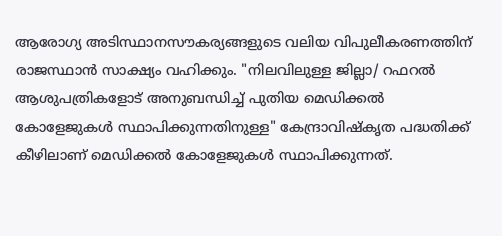ആരോഗ്യ അടിസ്ഥാനസൗകര്യങ്ങളുടെ വലിയ വിപുലീകരണത്തിന് രാജസ്ഥാൻ സാക്ഷ്യം വഹിക്കും. "നിലവിലുള്ള ജില്ലാ/ റഫറൽ ആശുപത്രികളോട് അനുബന്ധിച്ച് പുതിയ മെഡിക്കൽ കോളേജുകൾ സ്ഥാപിക്കുന്നതിനുള്ള" കേന്ദ്രാവിഷ്കൃത പദ്ധതിക്ക് കീഴിലാണ് മെഡിക്കൽ കോളേജുകൾ സ്ഥാപിക്കുന്നത്.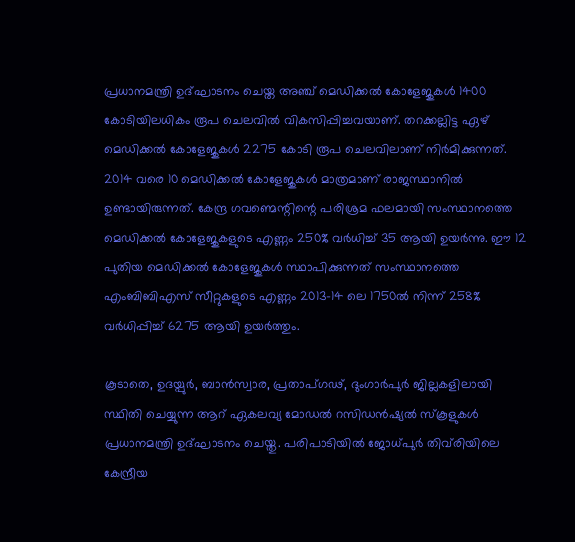പ്രധാനമന്ത്രി ഉദ്ഘാടനം ചെയ്ത അഞ്ച് മെഡിക്കൽ കോളേജുകൾ 1400 കോടിയിലധികം രൂപ ചെലവിൽ വികസിപ്പിച്ചവയാണ്. തറക്കല്ലിട്ട ഏഴ് മെഡിക്കൽ കോളേജുകൾ 2275 കോടി രൂപ ചെലവിലാണ് നിർമിക്കുന്നത്. 2014 വരെ 10 മെഡിക്കൽ കോളേജുകൾ മാത്രമാണ് രാജസ്ഥാനിൽ ഉണ്ടായിരുന്നത്. കേന്ദ്ര ഗവണ്മെന്റിന്റെ പരിശ്രമ ഫലമായി സംസ്ഥാനത്തെ മെഡിക്കൽ കോളേജുകളുടെ എണ്ണം 250% വർധിച്ച് 35 ആയി ഉയർന്നു. ഈ 12 പുതിയ മെഡിക്കൽ കോളേജുകൾ സ്ഥാപിക്കുന്നത് സംസ്ഥാനത്തെ എംബിബിഎസ് സീറ്റുകളുടെ എണ്ണം 2013-14 ലെ 1750ൽ നിന്ന് 258% വർധിപ്പിച്ച് 6275 ആയി ഉയർത്തും.

കൂടാതെ, ഉദയ്പുർ, ബാൻസ്വാര, പ്രതാപ്ഗഢ്, ദുംഗാർപുർ ജില്ലകളിലായി സ്ഥിതി ചെയ്യുന്ന ആറ് ഏകലവ്യ മോഡൽ റസിഡൻഷ്യൽ സ്കൂളുകൾ പ്രധാനമന്ത്രി ഉദ്ഘാടനം ചെയ്തു. പരിപാടിയിൽ ജോധ്പുർ തിവ്‌രിയിലെ കേന്ദ്രീയ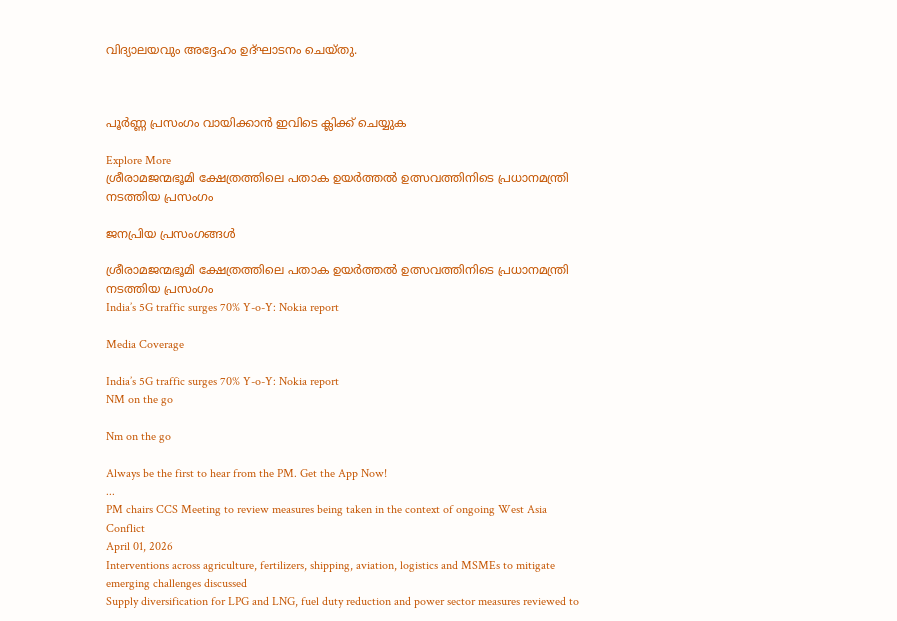വിദ്യാലയവും അദ്ദേഹം ഉദ്ഘാടനം ചെയ്തു.



പൂർണ്ണ പ്രസംഗം വായിക്കാൻ ഇവിടെ ക്ലിക്ക് ചെയ്യുക

Explore More
ശ്രീരാമജന്മഭൂമി ക്ഷേത്രത്തിലെ പതാക ഉയർത്തൽ ഉത്സവത്തിനിടെ പ്രധാനമന്ത്രി നടത്തിയ പ്രസംഗം

ജനപ്രിയ പ്രസംഗങ്ങൾ

ശ്രീരാമജന്മഭൂമി ക്ഷേത്രത്തിലെ പതാക ഉയർത്തൽ ഉത്സവത്തിനിടെ പ്രധാനമന്ത്രി നടത്തിയ പ്രസംഗം
India’s 5G traffic surges 70% Y-o-Y: Nokia report

Media Coverage

India’s 5G traffic surges 70% Y-o-Y: Nokia report
NM on the go

Nm on the go

Always be the first to hear from the PM. Get the App Now!
...
PM chairs CCS Meeting to review measures being taken in the context of ongoing West Asia Conflict
April 01, 2026
Interventions across agriculture, fertilizers, shipping, aviation, logistics and MSMEs to mitigate emerging challenges discussed
Supply diversification for LPG and LNG, fuel duty reduction and power sector measures reviewed to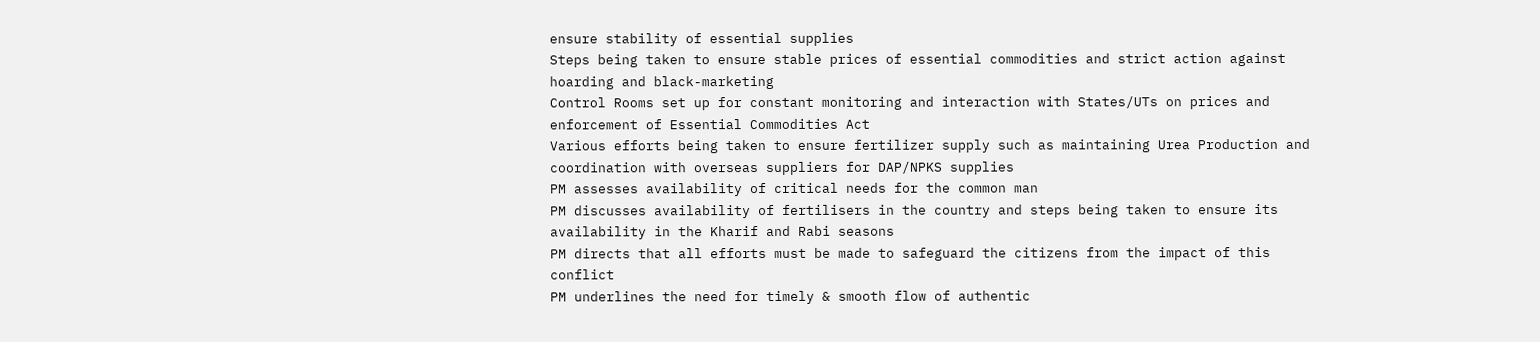ensure stability of essential supplies
Steps being taken to ensure stable prices of essential commodities and strict action against hoarding and black-marketing
Control Rooms set up for constant monitoring and interaction with States/UTs on prices and enforcement of Essential Commodities Act
Various efforts being taken to ensure fertilizer supply such as maintaining Urea Production and coordination with overseas suppliers for DAP/NPKS supplies
PM assesses availability of critical needs for the common man
PM discusses availability of fertilisers in the country and steps being taken to ensure its availability in the Kharif and Rabi seasons
PM directs that all efforts must be made to safeguard the citizens from the impact of this conflict
PM underlines the need for timely & smooth flow of authentic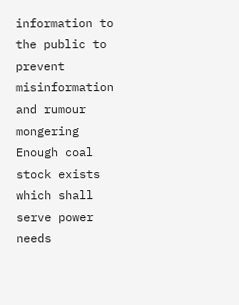information to the public to prevent misinformation and rumour mongering
Enough coal stock exists which shall serve power needs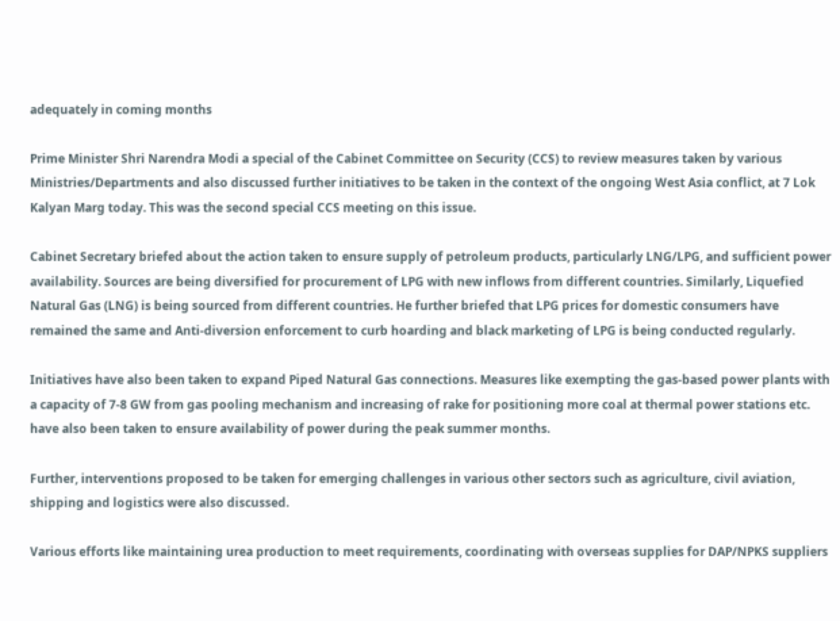adequately in coming months

Prime Minister Shri Narendra Modi a special of the Cabinet Committee on Security (CCS) to review measures taken by various Ministries/Departments and also discussed further initiatives to be taken in the context of the ongoing West Asia conflict, at 7 Lok Kalyan Marg today. This was the second special CCS meeting on this issue.

Cabinet Secretary briefed about the action taken to ensure supply of petroleum products, particularly LNG/LPG, and sufficient power availability. Sources are being diversified for procurement of LPG with new inflows from different countries. Similarly, Liquefied Natural Gas (LNG) is being sourced from different countries. He further briefed that LPG prices for domestic consumers have remained the same and Anti-diversion enforcement to curb hoarding and black marketing of LPG is being conducted regularly.

Initiatives have also been taken to expand Piped Natural Gas connections. Measures like exempting the gas-based power plants with a capacity of 7-8 GW from gas pooling mechanism and increasing of rake for positioning more coal at thermal power stations etc. have also been taken to ensure availability of power during the peak summer months.

Further, interventions proposed to be taken for emerging challenges in various other sectors such as agriculture, civil aviation, shipping and logistics were also discussed.

Various efforts like maintaining urea production to meet requirements, coordinating with overseas supplies for DAP/NPKS suppliers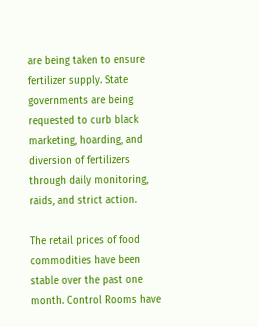are being taken to ensure fertilizer supply. State governments are being requested to curb black marketing, hoarding, and diversion of fertilizers through daily monitoring, raids, and strict action.

The retail prices of food commodities have been stable over the past one month. Control Rooms have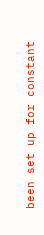been set up for constant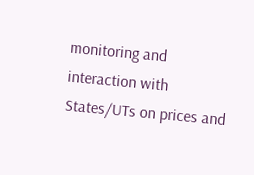monitoring and interaction with States/UTs on prices and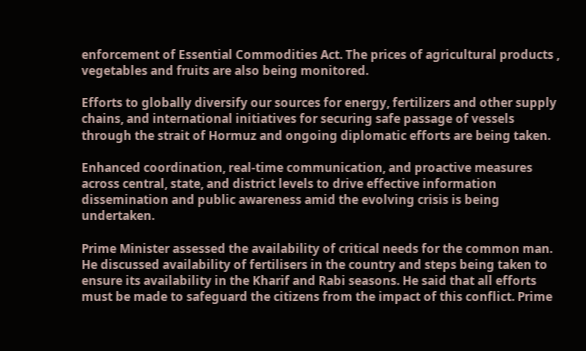enforcement of Essential Commodities Act. The prices of agricultural products , vegetables and fruits are also being monitored.

Efforts to globally diversify our sources for energy, fertilizers and other supply chains, and international initiatives for securing safe passage of vessels through the strait of Hormuz and ongoing diplomatic efforts are being taken.

Enhanced coordination, real-time communication, and proactive measures across central, state, and district levels to drive effective information dissemination and public awareness amid the evolving crisis is being undertaken.

Prime Minister assessed the availability of critical needs for the common man. He discussed availability of fertilisers in the country and steps being taken to ensure its availability in the Kharif and Rabi seasons. He said that all efforts must be made to safeguard the citizens from the impact of this conflict. Prime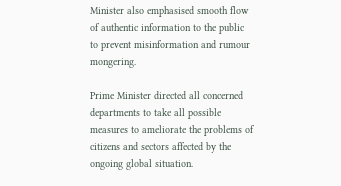Minister also emphasised smooth flow of authentic information to the public to prevent misinformation and rumour mongering.

Prime Minister directed all concerned departments to take all possible measures to ameliorate the problems of citizens and sectors affected by the ongoing global situation.